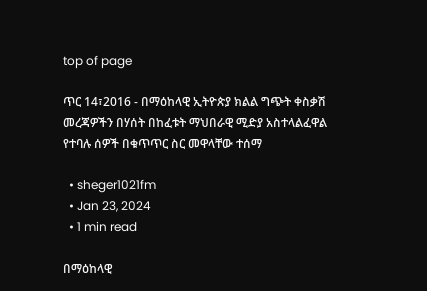top of page

ጥር 14፣2016 - በማዕከላዊ ኢትዮጵያ ክልል ግጭት ቀስቃሽ መረጃዎችን በሃሰት በከፈቱት ማህበራዊ ሚድያ አስተላልፈዋል የተባሉ ሰዎች በቁጥጥር ስር መዋላቸው ተሰማ

  • sheger1021fm
  • Jan 23, 2024
  • 1 min read

በማዕከላዊ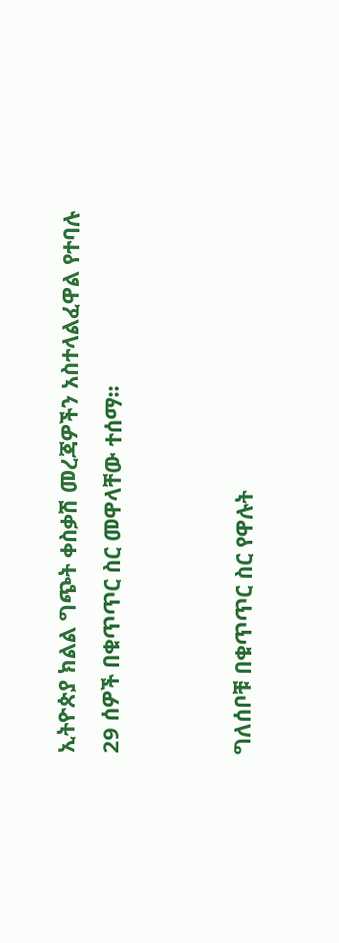ኢትዮጵያ ክልል ግጭት ቀስቃሽ መረጃዎችን አስተላልፈዋል የተባሉ 29 ሰዎች በቁጥጥር ስር መዋላቸው ተሰማ፡፡


ግለሰቦቹ በቁጥጥር ስር የዋሉት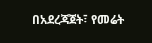በአደረጃጀት፣ የመሬት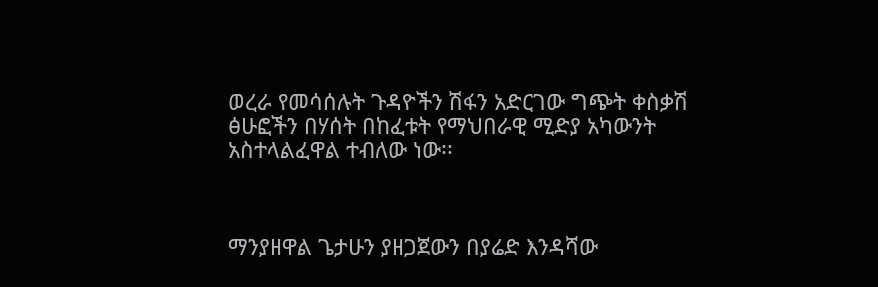ወረራ የመሳሰሉት ጉዳዮችን ሽፋን አድርገው ግጭት ቀስቃሽ ፅሁፎችን በሃሰት በከፈቱት የማህበራዊ ሚድያ አካውንት አስተላልፈዋል ተብለው ነው፡፡



ማንያዘዋል ጌታሁን ያዘጋጀውን በያሬድ እንዳሻው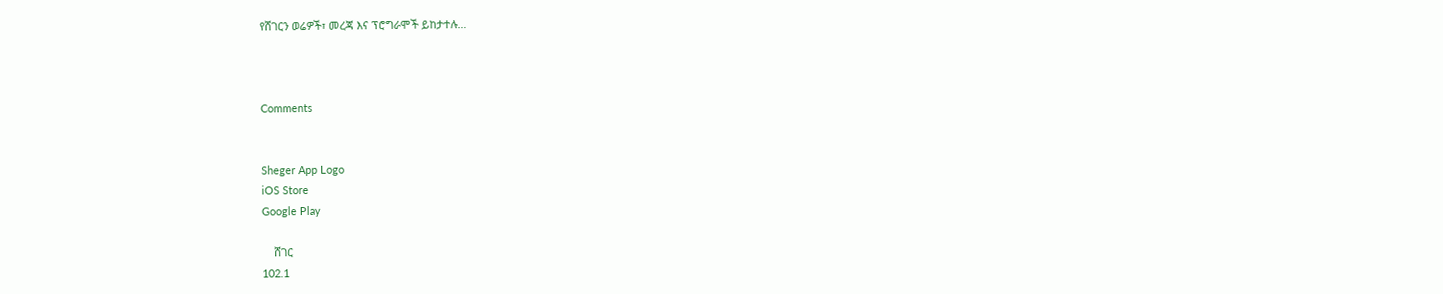የሸገርን ወሬዎች፣ መረጃ እና ፕሮግራሞች ይከታተሉ…



Comments


Sheger App Logo
iOS Store
Google Play

    ሸገር
102.1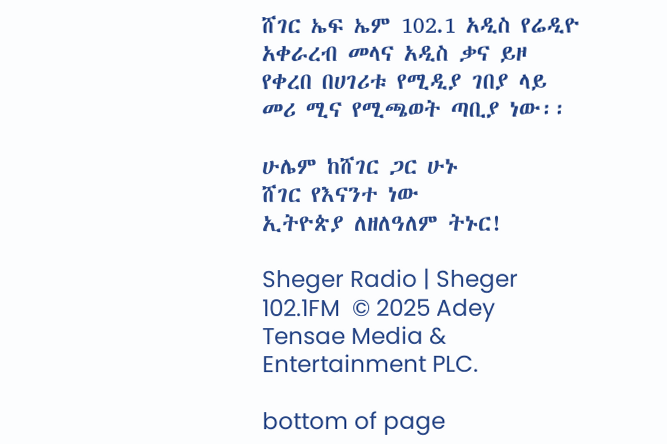ሸገር ኤፍ ኤም 102.1 አዲስ የሬዲዮ አቀራረብ መላና አዲስ ቃና ይዞ የቀረበ በሀገሪቱ የሚዲያ ገበያ ላይ መሪ ሚና የሚጫወት ጣቢያ ነው፡፡

ሁሌም ከሸገር ጋር ሁኑ
ሸገር የእናንተ ነው
ኢትዮጵያ ለዘለዓለም ትኑር!

Sheger Radio | Sheger 102.1FM  © 2025 Adey Tensae Media & Entertainment PLC.

bottom of page